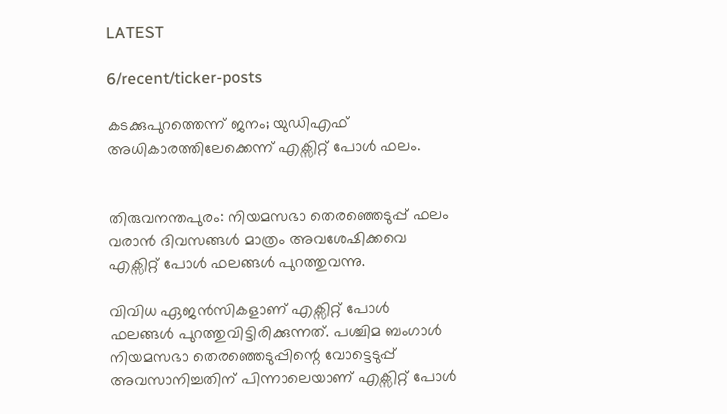LATEST

6/recent/ticker-posts

കടക്കുപുറത്തെന്ന് ജനം; യുഡിഎഫ് അധികാരത്തിലേക്കെന്ന് എക്സിറ്റ് പോള്‍ ഫലം.


തിരുവനന്തപുരം: നിയമസഭാ തെരഞ്ഞെടുപ്പ് ഫലം വരാൻ ദിവസങ്ങള്‍ മാത്രം അവശേഷിക്കവെ എക്സിറ്റ് പോള്‍ ഫലങ്ങള്‍ പുറത്തുവന്നു.

വിവിധ ഏജൻസികളാണ് എക്സിറ്റ് പോള്‍ ഫലങ്ങള്‍ പുറത്തുവിട്ടിരിക്കുന്നത്. പശ്ചിമ ബംഗാള്‍ നിയമസഭാ തെരഞ്ഞെടുപ്പിന്റെ വോട്ടെടുപ്പ് അവസാനിച്ചതിന് പിന്നാലെയാണ് എക്സിറ്റ് പോള്‍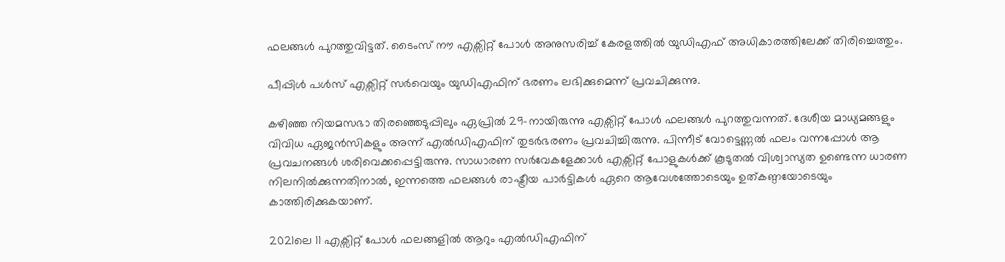ഫലങ്ങള്‍ പുറത്തുവിട്ടത്. ടൈംസ് നൗ എക്സിറ്റ് പോള്‍ അനുസരിച്ച്‌ കേരളത്തില്‍ യുഡിഎഫ് അധികാരത്തിലേക്ക് തിരിച്ചെത്തും.

പീപ്പിള്‍ പള്‍സ് എക്സിറ്റ് സർവെയും യുഡിഎഫിന് ഭരണം ലഭിക്കുമെന്ന് പ്രവചിക്കുന്നു.

കഴിഞ്ഞ നിയമസഭാ തിരഞ്ഞെടുപ്പിലും ഏപ്രില്‍ 29-നായിരുന്നു എക്സിറ്റ് പോള്‍ ഫലങ്ങള്‍ പുറത്തുവന്നത്. ദേശീയ മാധ്യമങ്ങളും വിവിധ ഏജൻസികളും അന്ന് എല്‍ഡിഎഫിന് തുടർഭരണം പ്രവചിച്ചിരുന്നു. പിന്നീട് വോട്ടെണ്ണല്‍ ഫലം വന്നപ്പോള്‍ ആ പ്രവചനങ്ങള്‍ ശരിവെക്കപ്പെട്ടിരുന്നു. സാധാരണ സർവേകളേക്കാള്‍ എക്സിറ്റ് പോളുകള്‍ക്ക് കൂടുതല്‍ വിശ്വാസ്യത ഉണ്ടെന്ന ധാരണ നിലനില്‍ക്കുന്നതിനാല്‍, ഇന്നത്തെ ഫലങ്ങള്‍ രാഷ്ട്രീയ പാർട്ടികള്‍ ഏറെ ആവേശത്തോടെയും ഉത്കണ്ഠയോടെയും കാത്തിരിക്കുകയാണ്.

2021ലെ 11 എക്സിറ്റ് പോള്‍ ഫലങ്ങളില്‍ ആറും എല്‍ഡിഎഫിന്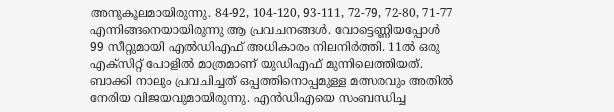അനുകൂലമായിരുന്നു. 84-92, 104-120, 93-111, 72-79, 72-80, 71-77 എന്നിങ്ങനെയായിരുന്നു ആ പ്രവചനങ്ങള്‍. വോട്ടെണ്ണിയപ്പോള്‍ 99 സീറ്റുമായി എല്‍ഡിഎഫ് അധികാരം നിലനിർത്തി. 11ല്‍ ഒരു എക്സിറ്റ് പോളില്‍ മാത്രമാണ് യുഡിഎഫ് മുന്നിലെത്തിയത്. ബാക്കി നാലും പ്രവചിച്ചത് ഒപ്പത്തിനൊപ്പമുള്ള മത്സരവും അതില്‍ നേരിയ വിജയവുമായിരുന്നു. എൻഡിഎയെ സംബന്ധിച്ച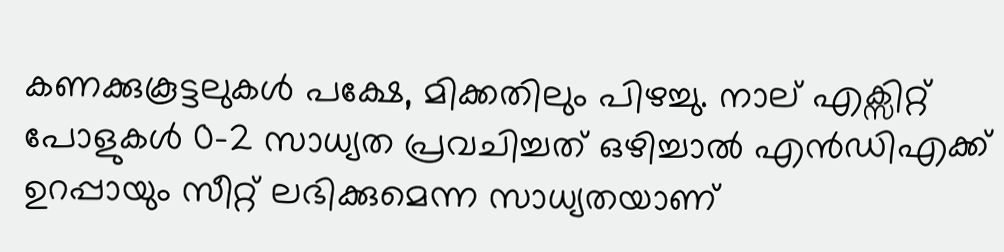കണക്കുകൂട്ടലുകള്‍ പക്ഷേ, മിക്കതിലും പിഴച്ചു. നാല് എക്സിറ്റ് പോളുകള്‍ 0-2 സാധ്യത പ്രവചിച്ചത് ഒഴിച്ചാല്‍ എൻഡിഎക്ക് ഉറപ്പായും സീറ്റ് ലഭിക്കുമെന്ന സാധ്യതയാണ്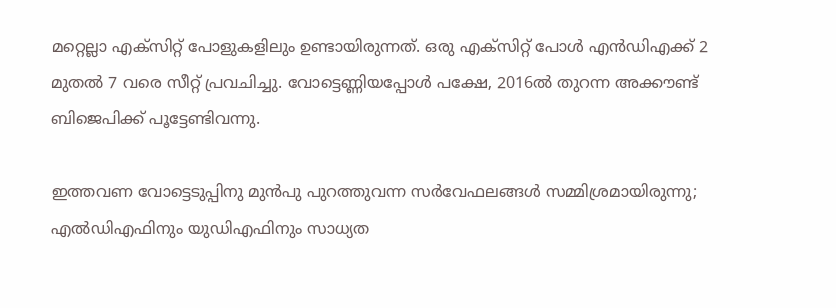മറ്റെല്ലാ എക്സിറ്റ് പോളുകളിലും ഉണ്ടായിരുന്നത്. ഒരു എക്സിറ്റ് പോള്‍ എൻഡിഎക്ക് 2 മുതല്‍ 7 വരെ സീറ്റ് പ്രവചിച്ചു. വോട്ടെണ്ണിയപ്പോള്‍ പക്ഷേ, 2016ല്‍ തുറന്ന അക്കൗണ്ട് ബിജെപിക്ക് പൂട്ടേണ്ടിവന്നു.

ഇത്തവണ വോട്ടെടുപ്പിനു മുൻപു പുറത്തുവന്ന സർവേഫലങ്ങള്‍ സമ്മിശ്രമായിരുന്നു; എല്‍ഡിഎഫിനും യുഡിഎഫിനും സാധ്യത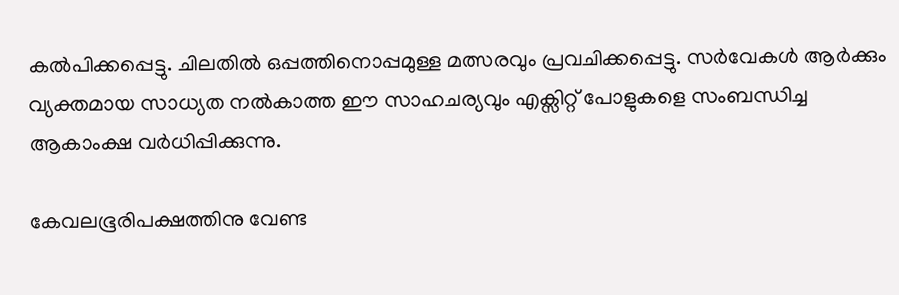കല്‍പിക്കപ്പെട്ടു. ചിലതില്‍ ഒപ്പത്തിനൊപ്പമുള്ള മത്സരവും പ്രവചിക്കപ്പെട്ടു. സർവേകള്‍ ആർക്കും വ്യക്തമായ സാധ്യത നല്‍കാത്ത ഈ സാഹചര്യവും എക്സിറ്റ് പോളുകളെ സംബന്ധിച്ച ആകാംക്ഷ വർധിപ്പിക്കുന്നു.

കേവലഭൂരിപക്ഷത്തിനു വേണ്ട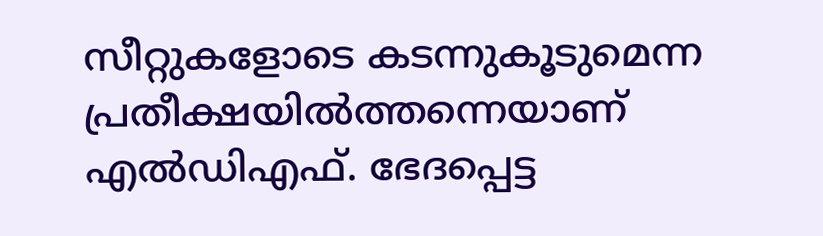സീറ്റുകളോടെ കടന്നുകൂടുമെന്ന പ്രതീക്ഷയില്‍ത്തന്നെയാണ് എല്‍ഡിഎഫ്. ഭേദപ്പെട്ട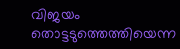വിജയം തൊട്ടടുത്തെത്തിയെന്ന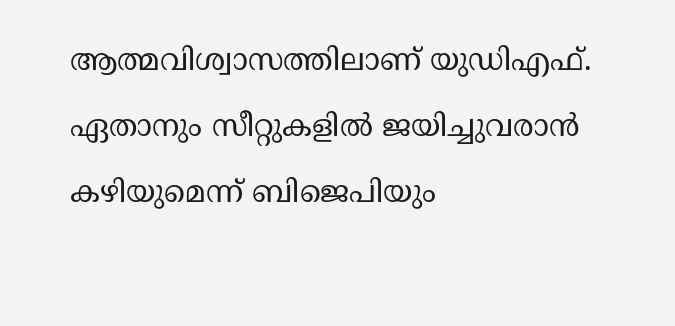ആത്മവിശ്വാസത്തിലാണ് യുഡിഎഫ്. ഏതാനും സീറ്റുകളില്‍ ജയിച്ചുവരാൻ കഴിയുമെന്ന് ബിജെപിയും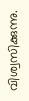വിശ്വസിക്കുന്നു.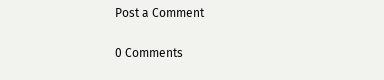Post a Comment

0 Comments